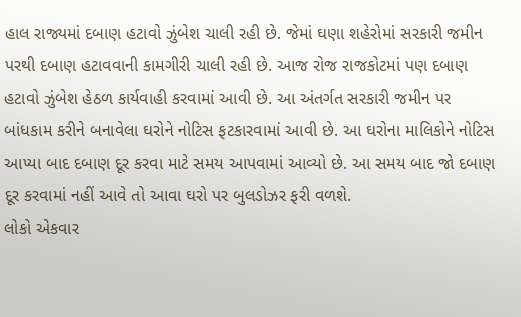હાલ રાજ્યમાં દબાણ હટાવો ઝુંબેશ ચાલી રહી છે. જેમાં ઘણા શહેરોમાં સરકારી જમીન પરથી દબાણ હટાવવાની કામગીરી ચાલી રહી છે. આજ રોજ રાજકોટમાં પણ દબાણ હટાવો ઝુંબેશ હેઠળ કાર્યવાહી કરવામાં આવી છે. આ અંતર્ગત સરકારી જમીન પર બાંધકામ કરીને બનાવેલા ઘરોને નોટિસ ફટકારવામાં આવી છે. આ ઘરોના માલિકોને નોટિસ આપ્યા બાદ દબાણ દૂર કરવા માટે સમય આપવામાં આવ્યો છે. આ સમય બાદ જો દબાણ દૂર કરવામાં નહીં આવે તો આવા ઘરો પર બુલડોઝર ફરી વળશે.
લોકો એકવાર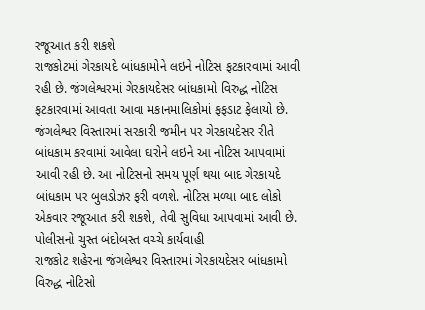રજૂઆત કરી શકશે
રાજકોટમાં ગેરકાયદે બાંધકામોને લઇને નોટિસ ફટકારવામાં આવી રહી છે. જંગલેશ્વરમાં ગેરકાયદેસર બાંધકામો વિરુદ્ધ નોટિસ ફટકારવામાં આવતા આવા મકાનમાલિકોમાં ફફડાટ ફેલાયો છે. જંગલેશ્વર વિસ્તારમાં સરકારી જમીન પર ગેરકાયદેસર રીતે બાંધકામ કરવામાં આવેલા ઘરોને લઇને આ નોટિસ આપવામાં આવી રહી છે. આ નોટિસનો સમય પૂર્ણ થયા બાદ ગેરકાયદે બાંધકામ પર બુલડોઝર ફરી વળશે. નોટિસ મળ્યા બાદ લોકો એકવાર રજૂઆત કરી શકશે, તેવી સુવિધા આપવામાં આવી છે.
પોલીસનો ચુસ્ત બંદોબસ્ત વચ્ચે કાર્યવાહી
રાજકોટ શહેરના જંગલેશ્વર વિસ્તારમાં ગેરકાયદેસર બાંધકામો વિરુદ્ધ નોટિસો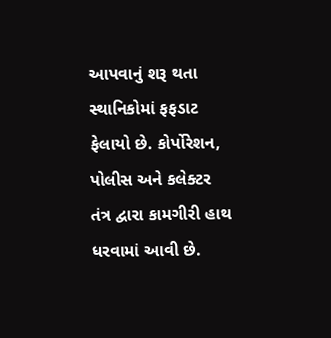આપવાનું શરૂ થતા સ્થાનિકોમાં ફફડાટ ફેલાયો છે. કોર્પોરેશન, પોલીસ અને કલેક્ટર તંત્ર દ્વારા કામગીરી હાથ ધરવામાં આવી છે.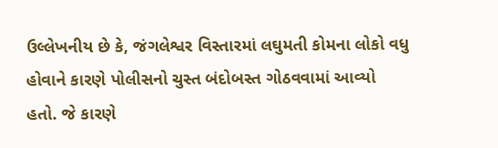ઉલ્લેખનીય છે કે, જંગલેશ્વર વિસ્તારમાં લઘુમતી કોમના લોકો વધુ હોવાને કારણે પોલીસનો ચુસ્ત બંદોબસ્ત ગોઠવવામાં આવ્યો હતો. જે કારણે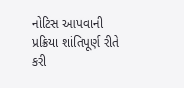નોટિસ આપવાની પ્રક્રિયા શાંતિપૂર્ણ રીતે કરી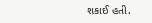શકાઈ હતી.